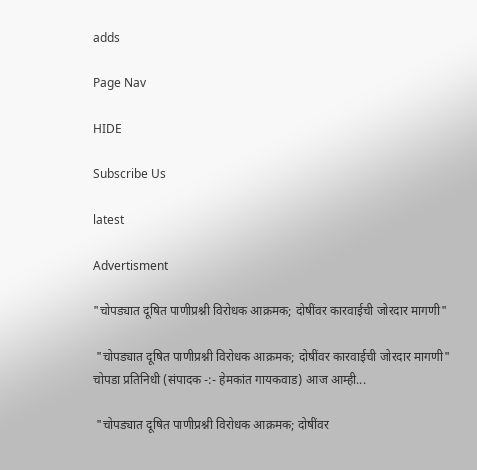adds

Page Nav

HIDE

Subscribe Us

latest

Advertisment

"चोपड्यात दूषित पाणीप्रश्नी विरोधक आक्रमक; दोषींवर कारवाईची जोरदार मागणी"

 "चोपड्यात दूषित पाणीप्रश्नी विरोधक आक्रमक; दोषींवर कारवाईची जोरदार मागणी"   चोपडा प्रतिनिधी (संपादक -:- हेमकांत गायकवाड) आज आम्ही...

 "चोपड्यात दूषित पाणीप्रश्नी विरोधक आक्रमक; दोषींवर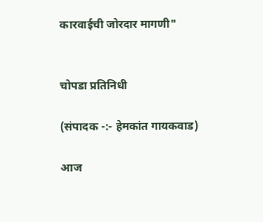कारवाईची जोरदार मागणी"


चोपडा प्रतिनिधी

(संपादक -:- हेमकांत गायकवाड)

आज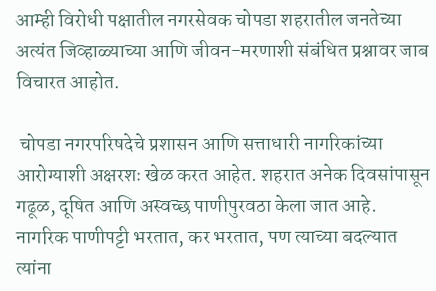आम्ही विरोधी पक्षातील नगरसेवक चोपडा शहरातील जनतेच्या अत्यंत जिव्हाळ्याच्या आणि जीवन-मरणाशी संबंधित प्रश्नावर जाब विचारत आहोत.

 चोपडा नगरपरिषदेचे प्रशासन आणि सत्ताधारी नागरिकांच्या आरोग्याशी अक्षरशः खेळ करत आहेत. शहरात अनेक दिवसांपासून गढूळ, दूषित आणि अस्वच्छ पाणीपुरवठा केला जात आहे. नागरिक पाणीपट्टी भरतात, कर भरतात, पण त्याच्या बदल्यात त्यांना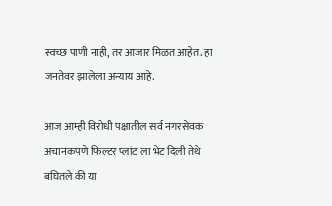स्वच्छ पाणी नाही, तर आजार मिळत आहेत. हा जनतेवर झालेला अन्याय आहे.

आज आम्ही विरोधी पक्षातील सर्व नगरसेवक अचानकपणे फिल्टर प्लांट ला भेट दिली तेथे बघितले की या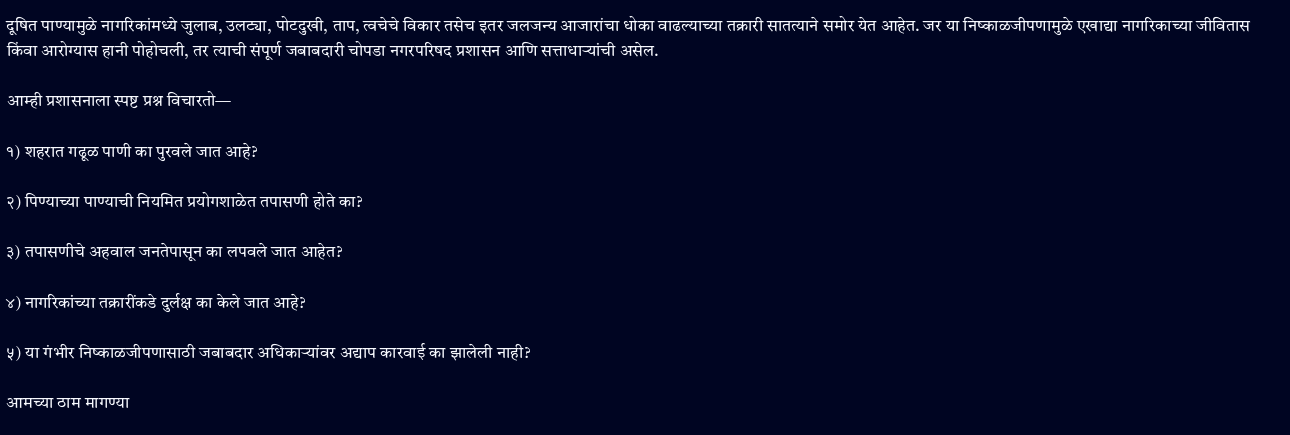दूषित पाण्यामुळे नागरिकांमध्ये जुलाब, उलट्या, पोटदुखी, ताप, त्वचेचे विकार तसेच इतर जलजन्य आजारांचा धोका वाढल्याच्या तक्रारी सातत्याने समोर येत आहेत. जर या निष्काळजीपणामुळे एखाद्या नागरिकाच्या जीवितास किंवा आरोग्यास हानी पोहोचली, तर त्याची संपूर्ण जबाबदारी चोपडा नगरपरिषद प्रशासन आणि सत्ताधाऱ्यांची असेल.

आम्ही प्रशासनाला स्पष्ट प्रश्न विचारतो—

१) शहरात गढूळ पाणी का पुरवले जात आहे?

२) पिण्याच्या पाण्याची नियमित प्रयोगशाळेत तपासणी होते का?

३) तपासणीचे अहवाल जनतेपासून का लपवले जात आहेत?

४) नागरिकांच्या तक्रारींकडे दुर्लक्ष का केले जात आहे?

५) या गंभीर निष्काळजीपणासाठी जबाबदार अधिकाऱ्यांवर अद्याप कारवाई का झालेली नाही?

आमच्या ठाम मागण्या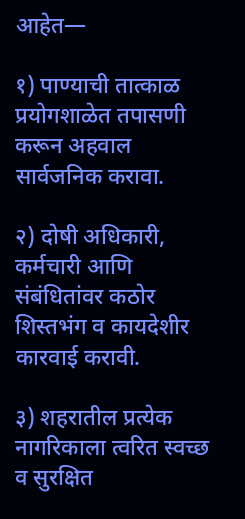आहेत—

१) पाण्याची तात्काळ प्रयोगशाळेत तपासणी करून अहवाल सार्वजनिक करावा.

२) दोषी अधिकारी, कर्मचारी आणि संबंधितांवर कठोर शिस्तभंग व कायदेशीर कारवाई करावी.

३) शहरातील प्रत्येक नागरिकाला त्वरित स्वच्छ व सुरक्षित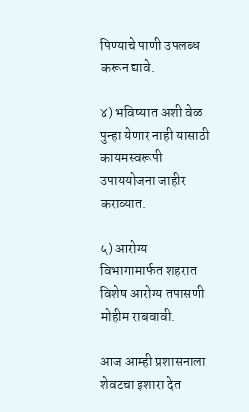पिण्याचे पाणी उपलब्ध करून द्यावे.

४) भविष्यात अशी वेळ पुन्हा येणार नाही यासाठी कायमस्वरूपी उपाययोजना जाहीर कराव्यात.

५) आरोग्य विभागामार्फत शहरात विशेष आरोग्य तपासणी मोहीम राबवावी.

आज आम्ही प्रशासनाला शेवटचा इशारा देत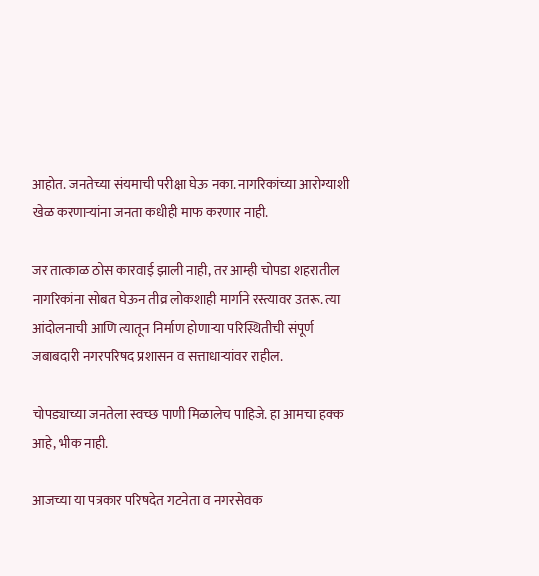आहोत. जनतेच्या संयमाची परीक्षा घेऊ नका. नागरिकांच्या आरोग्याशी खेळ करणाऱ्यांना जनता कधीही माफ करणार नाही.

जर तात्काळ ठोस कारवाई झाली नाही, तर आम्ही चोपडा शहरातील नागरिकांना सोबत घेऊन तीव्र लोकशाही मार्गाने रस्त्यावर उतरू. त्या आंदोलनाची आणि त्यातून निर्माण होणाऱ्या परिस्थितीची संपूर्ण जबाबदारी नगरपरिषद प्रशासन व सत्ताधाऱ्यांवर राहील.

चोपड्याच्या जनतेला स्वच्छ पाणी मिळालेच पाहिजे. हा आमचा हक्क आहे, भीक नाही.

आजच्या या पत्रकार परिषदेत गटनेता व नगरसेवक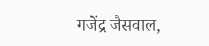गजेंद्र जैसवाल,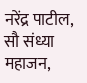नरेंद्र पाटील, सौ संध्या महाजन,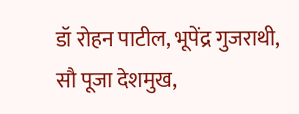डॉ रोहन पाटील, भूपेंद्र गुजराथी, सौ पूजा देशमुख,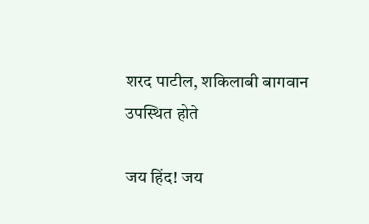शरद पाटील, शकिलाबी बागवान उपस्थित होते

जय हिंद! जय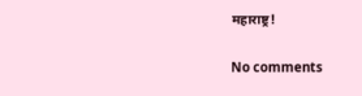महाराष्ट्र!

No comments